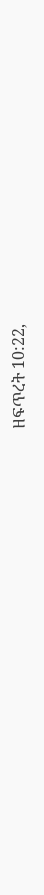ዘፍጥረት 10:22,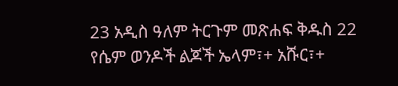23 አዲስ ዓለም ትርጉም መጽሐፍ ቅዱስ 22 የሴም ወንዶች ልጆች ኤላም፣+ አሹር፣+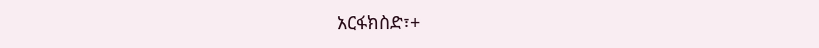አርፋክስድ፣+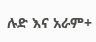ሉድ እና አራም+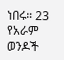ነበሩ። 23 የአራም ወንዶች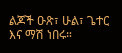ልጆች ዑጽ፣ ሁል፣ ጌተር እና ማሽ ነበሩ።